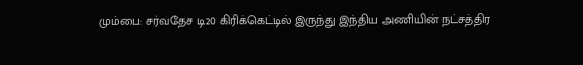மும்பை: சர்வதேச டி20 கிரிக்கெட்டில் இருந்து இந்திய அணியின் நட்சத்திர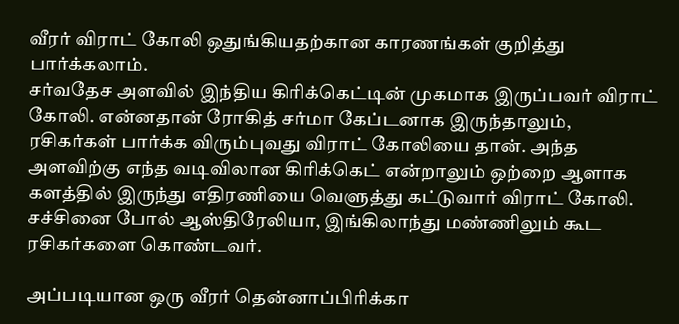வீரர் விராட் கோலி ஒதுங்கியதற்கான காரணங்கள் குறித்து பார்க்கலாம்.
சர்வதேச அளவில் இந்திய கிரிக்கெட்டின் முகமாக இருப்பவர் விராட் கோலி. என்னதான் ரோகித் சர்மா கேப்டனாக இருந்தாலும், ரசிகர்கள் பார்க்க விரும்புவது விராட் கோலியை தான். அந்த அளவிற்கு எந்த வடிவிலான கிரிக்கெட் என்றாலும் ஒற்றை ஆளாக களத்தில் இருந்து எதிரணியை வெளுத்து கட்டுவார் விராட் கோலி. சச்சினை போல் ஆஸ்திரேலியா, இங்கிலாந்து மண்ணிலும் கூட ரசிகர்களை கொண்டவர்.

அப்படியான ஒரு வீரர் தென்னாப்பிரிக்கா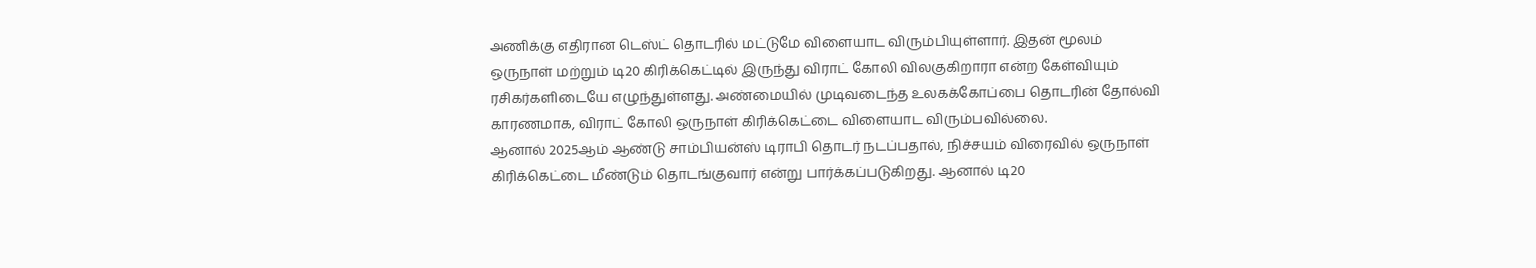அணிக்கு எதிரான டெஸ்ட் தொடரில் மட்டுமே விளையாட விரும்பியுள்ளார். இதன் மூலம் ஒருநாள் மற்றும் டி20 கிரிக்கெட்டில் இருந்து விராட் கோலி விலகுகிறாரா என்ற கேள்வியும் ரசிகர்களிடையே எழுந்துள்ளது. அண்மையில் முடிவடைந்த உலகக்கோப்பை தொடரின் தோல்வி காரணமாக, விராட் கோலி ஒருநாள் கிரிக்கெட்டை விளையாட விரும்பவில்லை.
ஆனால் 2025ஆம் ஆண்டு சாம்பியன்ஸ் டிராபி தொடர் நடப்பதால், நிச்சயம் விரைவில் ஒருநாள் கிரிக்கெட்டை மீண்டும் தொடங்குவார் என்று பார்க்கப்படுகிறது. ஆனால் டி20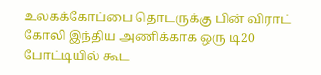உலகக்கோப்பை தொடருக்கு பின் விராட் கோலி இந்திய அணிக்காக ஒரு டி20 போட்டியில் கூட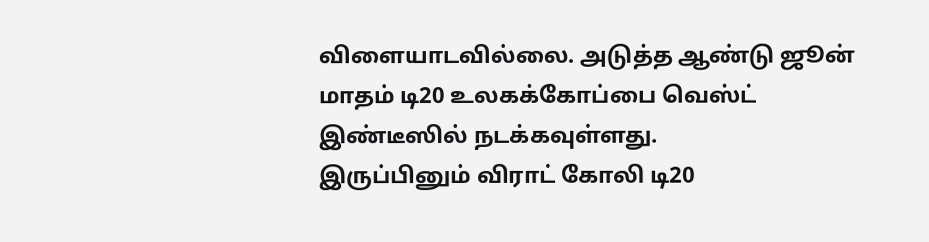விளையாடவில்லை. அடுத்த ஆண்டு ஜூன் மாதம் டி20 உலகக்கோப்பை வெஸ்ட் இண்டீஸில் நடக்கவுள்ளது.
இருப்பினும் விராட் கோலி டி20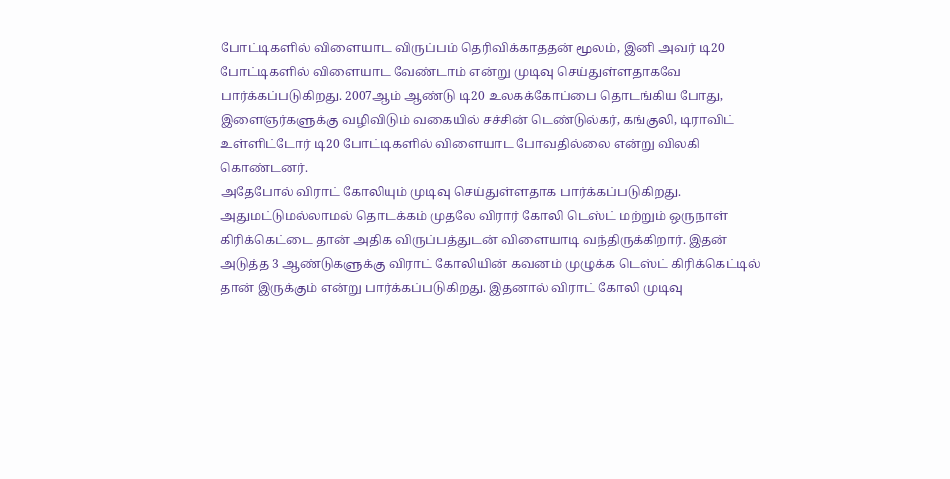போட்டிகளில் விளையாட விருப்பம் தெரிவிக்காததன் மூலம், இனி அவர் டி20 போட்டிகளில் விளையாட வேண்டாம் என்று முடிவு செய்துள்ளதாகவே பார்க்கப்படுகிறது. 2007ஆம் ஆண்டு டி20 உலகக்கோப்பை தொடங்கிய போது, இளைஞர்களுக்கு வழிவிடும் வகையில் சச்சின் டெண்டுல்கர், கங்குலி, டிராவிட் உள்ளிட்டோர் டி20 போட்டிகளில் விளையாட போவதில்லை என்று விலகி கொண்டனர்.
அதேபோல் விராட் கோலியும் முடிவு செய்துள்ளதாக பார்க்கப்படுகிறது. அதுமட்டுமல்லாமல் தொடக்கம் முதலே விரார் கோலி டெஸ்ட் மற்றும் ஒருநாள் கிரிக்கெட்டை தான் அதிக விருப்பத்துடன் விளையாடி வந்திருக்கிறார். இதன் அடுத்த 3 ஆண்டுகளுக்கு விராட் கோலியின் கவனம் முழுக்க டெஸ்ட் கிரிக்கெட்டில் தான் இருக்கும் என்று பார்க்கப்படுகிறது. இதனால் விராட் கோலி முடிவு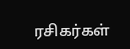ரசிகர்கள்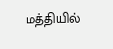மத்தியில்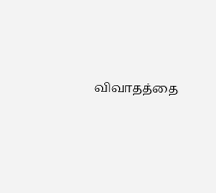விவாதத்தை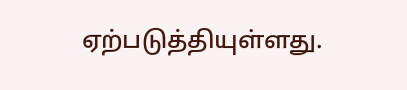ஏற்படுத்தியுள்ளது.